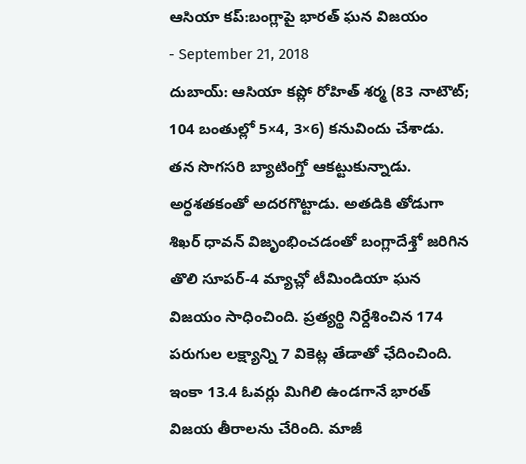ఆసియా కప్:బంగ్లాపై భారత్ ఘన విజయం
- September 21, 2018
దుబాయ్: ఆసియా కప్లో రోహిత్ శర్మ (83 నాటౌట్; 104 బంతుల్లో 5×4, 3×6) కనువిందు చేశాడు. తన సొగసరి బ్యాటింగ్తో ఆకట్టుకున్నాడు. అర్ధశతకంతో అదరగొట్టాడు. అతడికి తోడుగా శిఖర్ ధావన్ విజృంభించడంతో బంగ్లాదేశ్తో జరిగిన తొలి సూపర్-4 మ్యాచ్లో టీమిండియా ఘన విజయం సాధించింది. ప్రత్యర్థి నిర్దేశించిన 174 పరుగుల లక్ష్యాన్ని 7 వికెట్ల తేడాతో ఛేదించింది. ఇంకా 13.4 ఓవర్లు మిగిలి ఉండగానే భారత్ విజయ తీరాలను చేరింది. మాజీ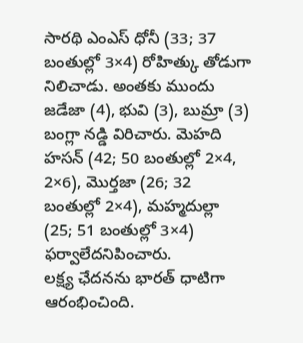సారథి ఎంఎస్ ధోనీ (33; 37 బంతుల్లో 3×4) రోహిత్కు తోడుగా నిలిచాడు. అంతకు ముందు జడేజా (4), భువి (3), బుమ్రా (3) బంగ్లా నడ్డి విరిచారు. మెహది హసన్ (42; 50 బంతుల్లో 2×4, 2×6), మొర్తజా (26; 32 బంతుల్లో 2×4), మహ్మదుల్లా (25; 51 బంతుల్లో 3×4) ఫర్వాలేదనిపించారు.
లక్ష్య ఛేదనను భారత్ ధాటిగా ఆరంభించింది.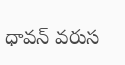ధావన్ వరుస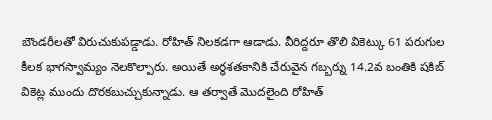బౌండరీలతో విరుచుకుపడ్డాడు. రోహిత్ నిలకడగా ఆడాడు. వీరిద్దరూ తొలి వికెట్కు 61 పరుగుల కీలక భాగస్వామ్యం నెలకొల్పారు. అయితే అర్ధశతకానికి చేరువైన గబ్బర్ను 14.2వ బంతికి షకిబ్ వికెట్ల ముందు దొరకబుచ్చుకున్నాడు. ఆ తర్వాతే మొదలైంది రోహిత్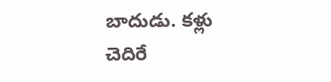బాదుడు. కళ్లు చెదిరే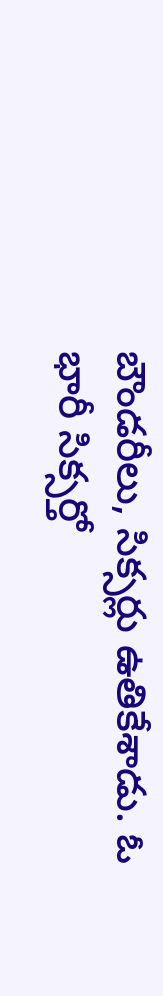బౌండరీలు, సిక్సర్లు ఉతికేశాడు. ఓ భారీ సిక్సర్తో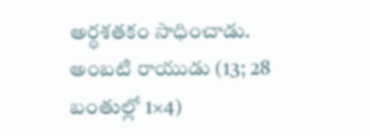అర్ధశతకం సాధించాడు. అంబటి రాయుడు (13; 28 బంతుల్లో 1×4)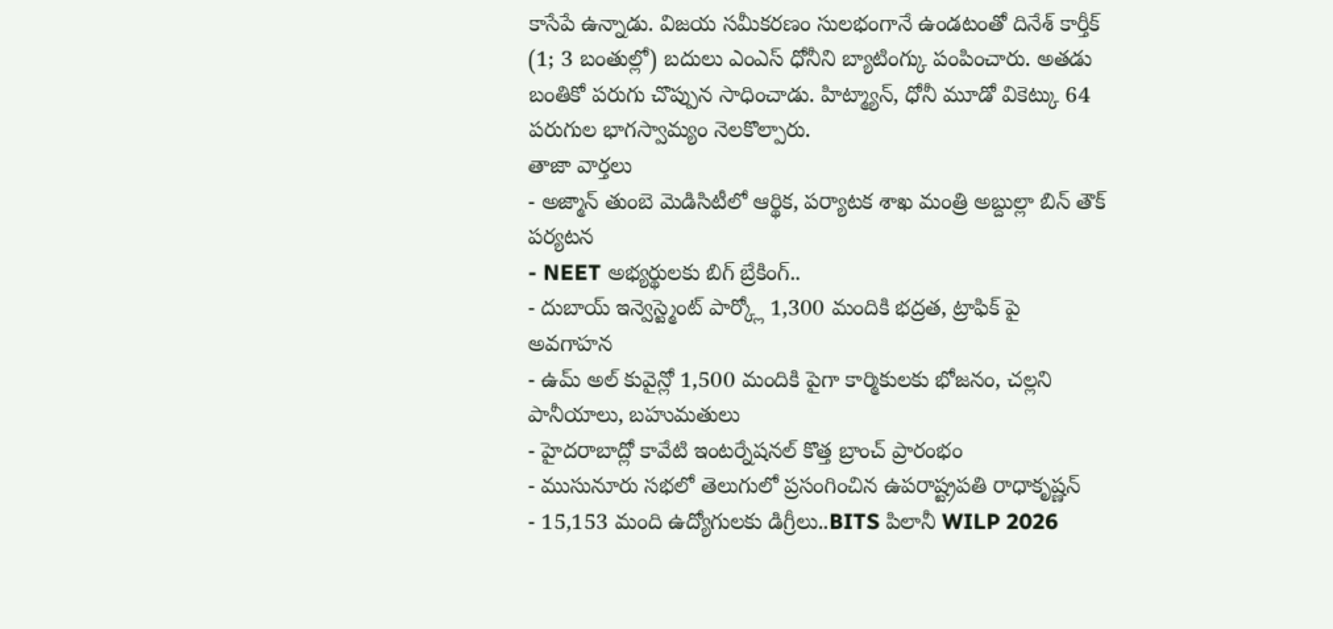కాసేపే ఉన్నాడు. విజయ సమీకరణం సులభంగానే ఉండటంతో దినేశ్ కార్తీక్ (1; 3 బంతుల్లో) బదులు ఎంఎస్ ధోనీని బ్యాటింగ్కు పంపించారు. అతడు బంతికో పరుగు చొప్పున సాధించాడు. హిట్మ్యాన్, ధోనీ మూడో వికెట్కు 64 పరుగుల భాగస్వామ్యం నెలకొల్పారు.
తాజా వార్తలు
- అజ్మాన్ తుంబె మెడిసిటీలో ఆర్థిక, పర్యాటక శాఖ మంత్రి అబ్దుల్లా బిన్ తౌక్ పర్యటన
- NEET అభ్యర్థులకు బిగ్ బ్రేకింగ్..
- దుబాయ్ ఇన్వెస్ట్మెంట్ పార్క్లో 1,300 మందికి భద్రత, ట్రాఫిక్ పై అవగాహన
- ఉమ్ అల్ కువైన్లో 1,500 మందికి పైగా కార్మికులకు భోజనం, చల్లని పానీయాలు, బహుమతులు
- హైదరాబాద్లో కావేటి ఇంటర్నేషనల్ కొత్త బ్రాంచ్ ప్రారంభం
- ముసునూరు సభలో తెలుగులో ప్రసంగించిన ఉపరాష్ట్రపతి రాధాకృష్ణన్
- 15,153 మంది ఉద్యోగులకు డిగ్రీలు..BITS పిలానీ WILP 2026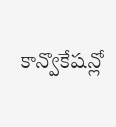కాన్వొకేషన్లో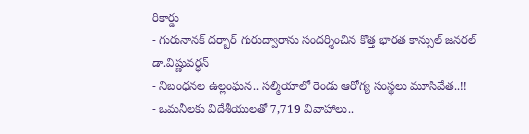రికార్డు
- గురునానక్ దర్బార్ గురుద్వారాను సందర్శించిన కొత్త భారత కాన్సుల్ జనరల్ డా.విష్ణువర్ధన్
- నిబంధనల ఉల్లంఘన.. సల్మియాలో రెండు ఆరోగ్య సంస్థలు మూసివేత..!!
- ఒమనీలకు విదేశీయులతో 7,719 వివాహాలు..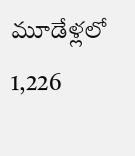మూడేళ్లలో 1,226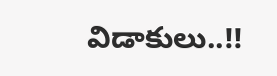విడాకులు..!!